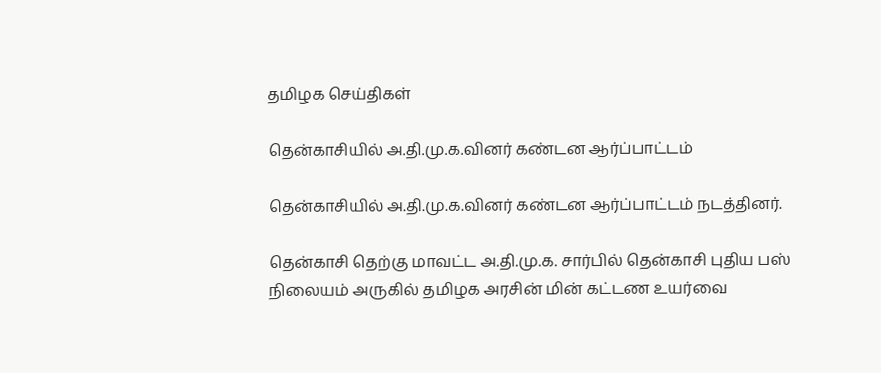தமிழக செய்திகள்

தென்காசியில் அ.தி.மு.க.வினர் கண்டன ஆர்ப்பாட்டம்

தென்காசியில் அ.தி.மு.க.வினர் கண்டன ஆர்ப்பாட்டம் நடத்தினர்.

தென்காசி தெற்கு மாவட்ட அ.தி.மு.க. சார்பில் தென்காசி புதிய பஸ் நிலையம் அருகில் தமிழக அரசின் மின் கட்டண உயர்வை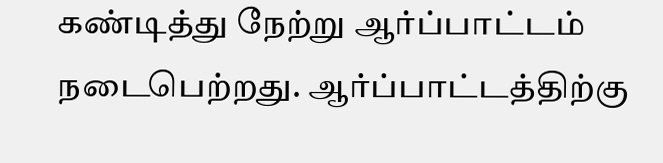கண்டித்து நேற்று ஆர்ப்பாட்டம் நடைபெற்றது. ஆர்ப்பாட்டத்திற்கு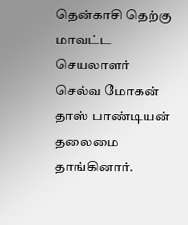தென்காசி தெற்கு மாவட்ட செயலாளர் செல்வ மோகன் தாஸ் பாண்டியன் தலைமை தாங்கினார்.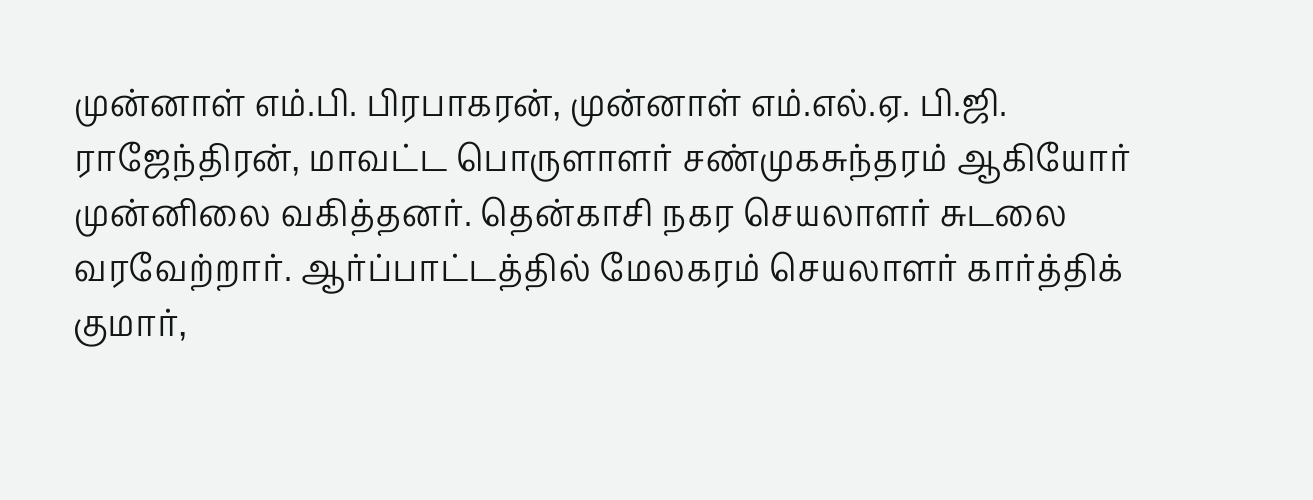முன்னாள் எம்.பி. பிரபாகரன், முன்னாள் எம்.எல்.ஏ. பி.ஜி. ராஜேந்திரன், மாவட்ட பொருளாளர் சண்முகசுந்தரம் ஆகியோர் முன்னிலை வகித்தனர். தென்காசி நகர செயலாளர் சுடலை வரவேற்றார். ஆர்ப்பாட்டத்தில் மேலகரம் செயலாளர் கார்த்திக் குமார்,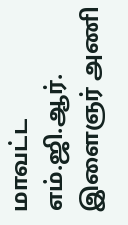மாவட்ட எம்.ஜி.ஆர். இளைஞர் அணி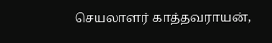செயலாளர் காத்தவராயன்,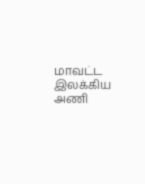மாவட்ட இலக்கிய அணி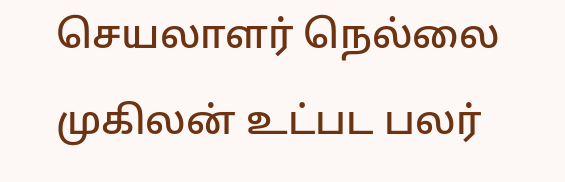செயலாளர் நெல்லை முகிலன் உட்பட பலர்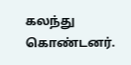கலந்து கொண்டனர்.